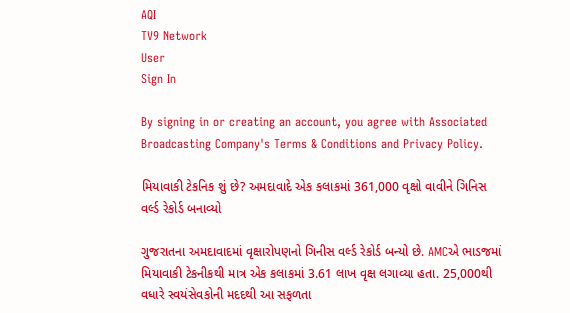AQI
TV9 Network
User
Sign In

By signing in or creating an account, you agree with Associated Broadcasting Company's Terms & Conditions and Privacy Policy.

મિયાવાકી ટેકનિક શું છે? અમદાવાદે એક કલાકમાં 361,000 વૃક્ષો વાવીને ગિનિસ વર્લ્ડ રેકોર્ડ બનાવ્યો

ગુજરાતના અમદાવાદમાં વૃક્ષારોપણનો ગિનીસ વર્લ્ડ રેકોર્ડ બન્યો છે. AMCએ ભાડજમાં મિયાવાકી ટેકનીકથી માત્ર એક કલાકમાં 3.61 લાખ વૃક્ષ લગાવ્યા હતા. 25,000થી વધારે સ્વયંસેવકોની મદદથી આ સફળતા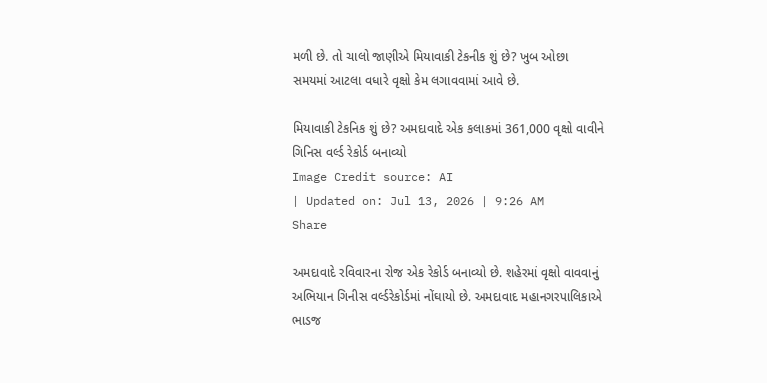મળી છે. તો ચાલો જાણીએ મિયાવાકી ટેકનીક શું છે? ખુબ ઓછા સમયમાં આટલા વધારે વૃક્ષો કેમ લગાવવામાં આવે છે.

મિયાવાકી ટેકનિક શું છે? અમદાવાદે એક કલાકમાં 361,000 વૃક્ષો વાવીને ગિનિસ વર્લ્ડ રેકોર્ડ બનાવ્યો
Image Credit source: AI
| Updated on: Jul 13, 2026 | 9:26 AM
Share

અમદાવાદે રવિવારના રોજ એક રેકોર્ડ બનાવ્યો છે. શહેરમાં વૃક્ષો વાવવાનું અભિયાન ગિનીસ વર્લ્ડરેકોર્ડમાં નોંઘાયો છે. અમદાવાદ મહાનગરપાલિકાએ ભાડજ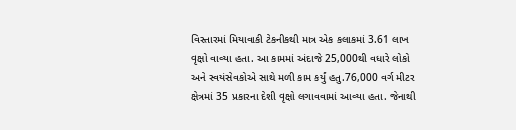વિસ્તારમાં મિયાવાકી ટેકનીકથી માત્ર એક કલાકમાં 3.61 લાખ વૃક્ષો વાવ્યા હતા. આ કામમાં અંદાજે 25,000થી વધારે લોકો અને સ્વયંસેવકોએ સાથે મળી કામ કર્યું હતુ.76,000 વર્ગ મીટર ક્ષેત્રમાં 35 પ્રકારના દેશી વૃક્ષો લગાવવામાં આવ્યા હતા. જેનાથી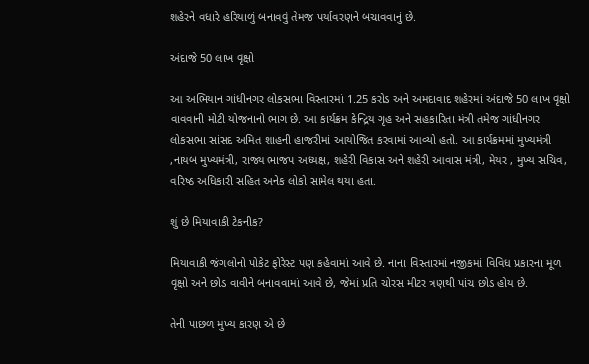શહેરને વધારે હરિયાળું બનાવવું તેમજ પર્યાવરણને બચાવવાનું છે.

અંદાજે 50 લાખ વૃક્ષો

આ અભિયાન ગાંધીનગર લોકસભા વિસ્તારમાં 1.25 કરોડ અને અમદાવાદ શહેરમાં અંદાજે 50 લાખ વૃક્ષો વાવવાની મોટી યોજનાનો ભાગ છે. આ કાર્યક્રમ કેન્દ્રિય ગૃહ અને સહકારિતા મંત્રી તમેજ ગાંધીનગર લોકસભા સાંસદ અમિત શાહની હાજરીમાં આયોજિત કરવામાં આવ્યો હતો. આ કાર્યક્રમમાં મુખ્યમંત્રી ,નાયબ મુખ્યમંત્રી, રાજ્ય ભાજપ અધ્યક્ષ, શહેરી વિકાસ અને શહેરી આવાસ મંત્રી, મેયર , મુખ્ય સચિવ, વરિષ્ઠ અધિકારી સહિત અનેક લોકો સામેલ થયા હતા.

શું છે મિયાવાકી ટેકનીક?

મિયાવાકી જંગલોનો પોકેટ ફોરેસ્ટ પણ કહેવામાં આવે છે. નાના વિસ્તારમાં નજીકમાં વિવિધ પ્રકારના મૂળ વૃક્ષો અને છોડ વાવીને બનાવવામાં આવે છે, જેમાં પ્રતિ ચોરસ મીટર ત્રણથી પાંચ છોડ હોય છે.

તેની પાછળ મુખ્ય કારણ એ છે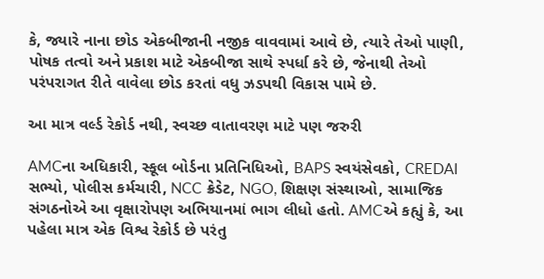કે, જ્યારે નાના છોડ એકબીજાની નજીક વાવવામાં આવે છે, ત્યારે તેઓ પાણી, પોષક તત્વો અને પ્રકાશ માટે એકબીજા સાથે સ્પર્ધા કરે છે, જેનાથી તેઓ પરંપરાગત રીતે વાવેલા છોડ કરતાં વધુ ઝડપથી વિકાસ પામે છે.

આ માત્ર વર્લ્ડ રેકોર્ડ નથી, સ્વચ્છ વાતાવરણ માટે પણ જરુરી

AMCના અધિકારી, સ્કૂલ બોર્ડના પ્રતિનિધિઓ, BAPS સ્વયંસેવકો, CREDAI સભ્યો, પોલીસ કર્મચારી, NCC ક્રેડેટ, NGO, શિક્ષણ સંસ્થાઓ, સામાજિક સંગઠનોએ આ વૃક્ષારોપણ અભિયાનમાં ભાગ લીધો હતો. AMCએ કહ્યું કે, આ પહેલા માત્ર એક વિશ્વ રેકોર્ડ છે પરંતુ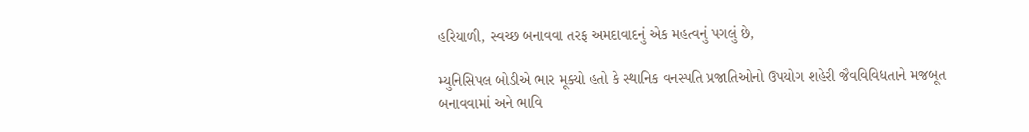હરિયાળી, સ્વચ્છ બનાવવા તરફ અમદાવાદનું એક મહત્વનું પગલું છે,

મ્યુનિસિપલ બોડીએ ભાર મૂક્યો હતો કે સ્થાનિક વનસ્પતિ પ્રજાતિઓનો ઉપયોગ શહેરી જૈવવિવિધતાને મજબૂત બનાવવામાં અને ભાવિ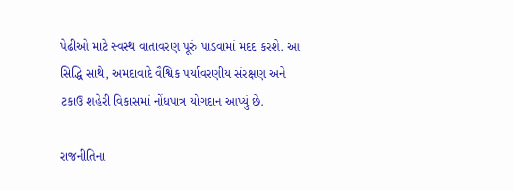પેઢીઓ માટે સ્વસ્થ વાતાવરણ પૂરું પાડવામાં મદદ કરશે. આ સિદ્ધિ સાથે, અમદાવાદે વૈશ્વિક પર્યાવરણીય સંરક્ષણ અને ટકાઉ શહેરી વિકાસમાં નોંધપાત્ર યોગદાન આપ્યું છે.

રાજનીતિના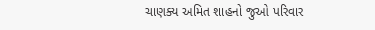ચાણક્ય અમિત શાહનો જુઓ પરિવાર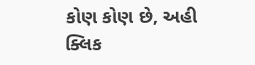કોણ કોણ છે, અહી ક્લિક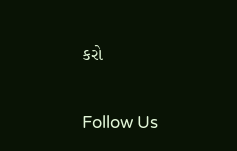કરો

Follow Us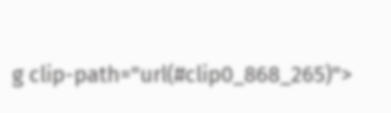g clip-path="url(#clip0_868_265)">